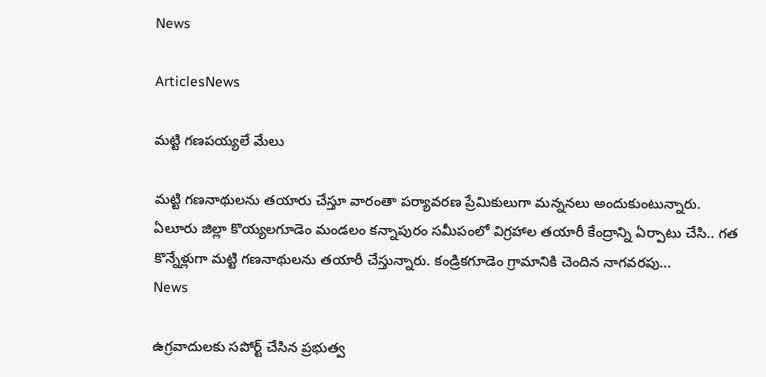News

ArticlesNews

మట్టి గణపయ్యలే మేలు

మట్టి గణనాథులను తయారు చేస్తూ వారంతా పర్యావరణ ప్రేమికులుగా మన్ననలు అందుకుంటున్నారు. ఏలూరు జిల్లా కొయ్యలగూడెం మండలం కన్నాపురం సమీపంలో విగ్రహాల తయారీ కేంద్రాన్ని ఏర్పాటు చేసి.. గత కొన్నేళ్లుగా మట్టి గణనాథులను తయారీ చేస్తున్నారు. కండ్రికగూడెం గ్రామానికి చెందిన నాగవరపు...
News

ఉగ్రవాదులకు సపోర్ట్ చేసిన ప్రభుత్వ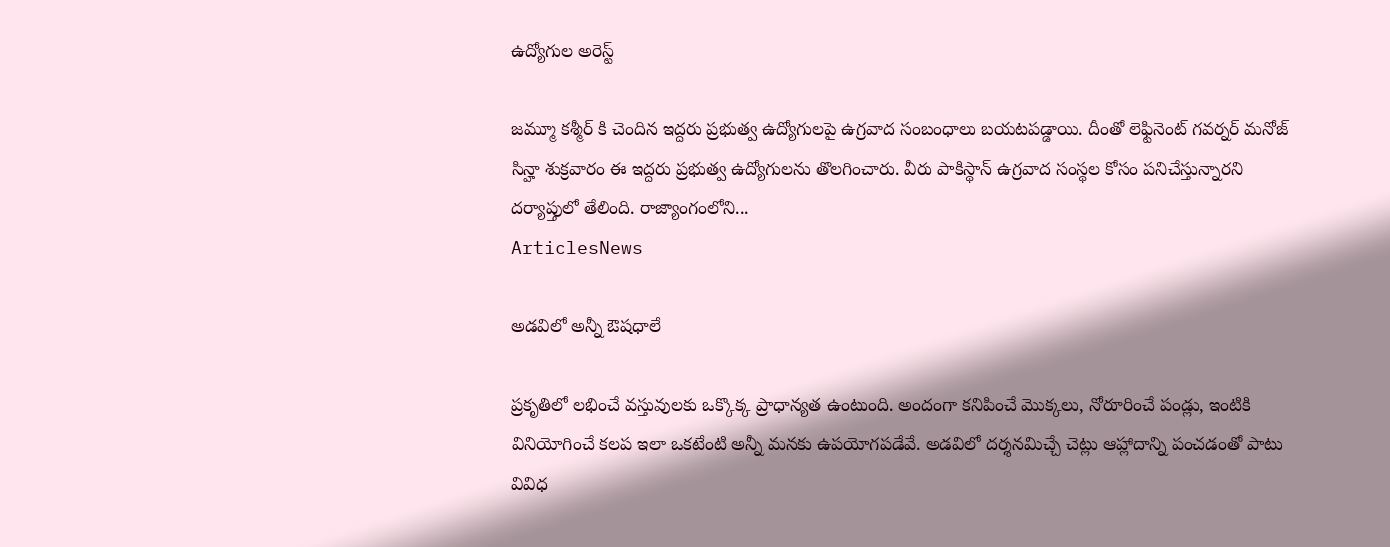ఉద్యోగుల అరెస్ట్

జమ్మూ కశ్మీర్ కి చెందిన ఇద్దరు ప్రభుత్వ ఉద్యోగులపై ఉగ్రవాద సంబంధాలు బయటపడ్డాయి. దీంతో లెఫ్టినెంట్ గవర్నర్ మనోజ్ సిన్హా శుక్రవారం ఈ ఇద్దరు ప్రభుత్వ ఉద్యోగులను తొలగించారు. వీరు పాకిస్థాన్ ఉగ్రవాద సంస్థల కోసం పనిచేస్తున్నారని దర్యాప్తులో తేలింది. రాజ్యాంగంలోని...
ArticlesNews

అడవిలో అన్నీ ఔషధాలే

ప్రకృతిలో లభించే వస్తువులకు ఒక్కొక్క ప్రాధాన్యత ఉంటుంది. అందంగా కనిపించే మొక్కలు, నోరూరించే పండ్లు, ఇంటికి వినియోగించే కలప ఇలా ఒకటేంటి అన్నీ మనకు ఉపయోగపడేవే. అడవిలో దర్శనమిచ్చే చెట్లు ఆహ్లాదాన్ని పంచడంతో పాటు వివిధ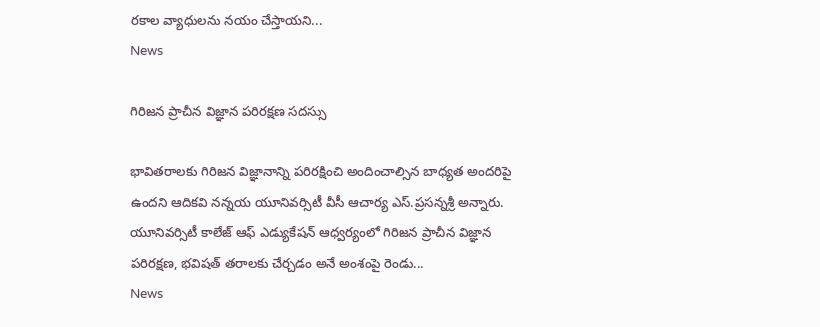రకాల వ్యాధులను నయం చేస్తాయని...
News

గిరిజన ప్రాచీన విజ్ఞాన పరిరక్షణ సదస్సు

భావితరాలకు గిరిజన విజ్ఞానాన్ని పరిరక్షించి అందించాల్సిన బాధ్యత అందరిపై ఉందని ఆదికవి నన్నయ యూనివర్సిటీ వీసీ ఆచార్య ఎస్‌.ప్రసన్నశ్రీ అన్నారు. యూనివర్సిటీ కాలేజ్‌ ఆఫ్‌ ఎడ్యుకేషన్‌ ఆధ్వర్యంలో గిరిజన ప్రాచీన విజ్ఞాన పరిరక్షణ, భవిషత్‌ తరాలకు చేర్చడం అనే అంశంపై రెండు...
News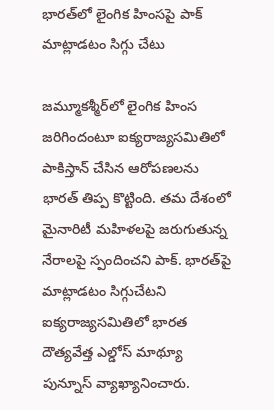భారత్‌లో లైంగిక హింసపై పాక్‌ మాట్లాడటం సిగ్గు చేటు

జమ్మూకశ్మీర్‌లో లైంగిక హింస జరిగిందంటూ ఐక్యరాజ్యసమితిలో పాకిస్తాన్‌ చేసిన ఆరోపణలను భారత్‌ తిప్ప కొట్టింది. తమ దేశంలో మైనారిటీ మహిళలపై జరుగుతున్న నేరాలపై స్పందించని పాక్‌. భారత్‌పై మాట్లాడటం సిగ్గుచేటని ఐక్యరాజ్యసమితిలో భారత దౌత్యవేత్త ఎల్డోస్‌ మాథ్యూ పున్నూస్‌ వ్యాఖ్యానించారు.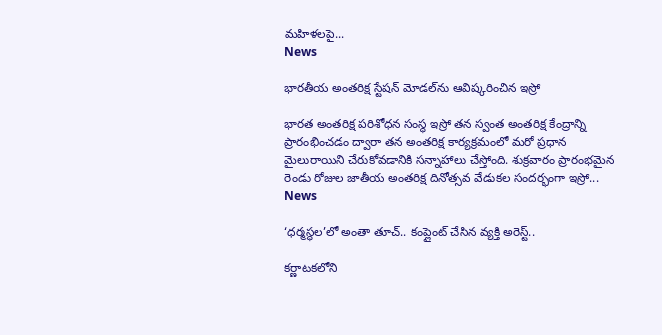మహిళలపై...
News

భారతీయ అంతరిక్ష స్టేషన్ మోడల్‌ను ఆవిష్కరించిన ఇస్రో

భారత అంతరిక్ష పరిశోధన సంస్థ ఇస్రో తన స్వంత అంతరిక్ష కేంద్రాన్ని ప్రారంభించడం ద్వారా తన అంతరిక్ష కార్యక్రమంలో మరో ప్రధాన మైలురాయిని చేరుకోవడానికి సన్నాహాలు చేస్తోంది. శుక్రవారం ప్రారంభమైన రెండు రోజుల జాతీయ అంతరిక్ష దినోత్సవ వేడుకల సందర్భంగా ఇస్రో...
News

‘ధర్మస్థల’లో అంతా తూచ్.. కంప్లైంట్ చేసిన వ్యక్తి అరెస్ట్..

కర్ణాటకలోని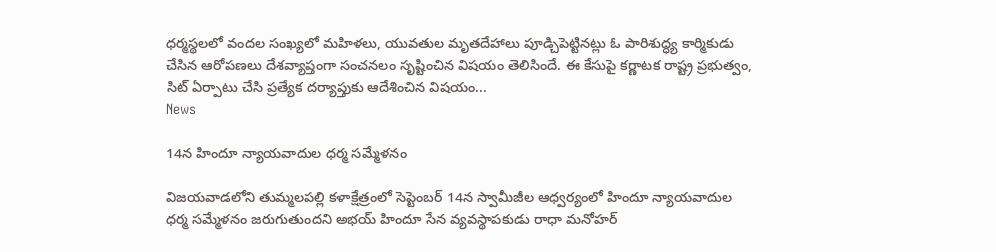ధర్మస్థలలో వందల సంఖ్యలో మహిళలు, యువతుల మృతదేహాలు పూడ్చిపెట్టినట్లు ఓ పారిశుద్ధ్య కార్మికుడు చేసిన ఆరోపణలు దేశవ్యాప్తంగా సంచనలం సృష్టించిన విషయం తెలిసిందే. ఈ కేసుపై కర్ణాటక రాష్ట్ర ప్రభుత్వం, సిట్ ఏర్పాటు చేసి ప్రత్యేక దర్యాప్తుకు ఆదేశించిన విషయం...
News

14న హిందూ న్యాయవాదుల ధర్మ సమ్మేళనం

విజయవాడలోని తుమ్మలపల్లి కళాక్షేత్రంలో సెప్టెంబర్ 14న స్వామీజీల ఆధ్వర్యంలో హిందూ న్యాయవాదుల ధర్మ సమ్మేళనం జరుగుతుందని అభయ్ హిందూ సేన వ్యవస్థాపకుడు రాధా మనోహర్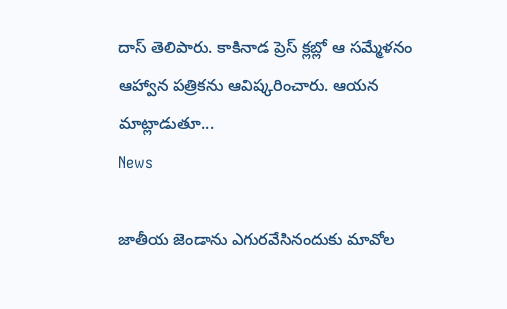దాస్ తెలిపారు. కాకినాడ ప్రెస్ క్లబ్లో ఆ సమ్మేళనం ఆహ్వాన పత్రికను ఆవిష్కరించారు. ఆయన మాట్లాడుతూ...
News

జాతీయ జెండాను ఎగురవేసినందుకు మావోల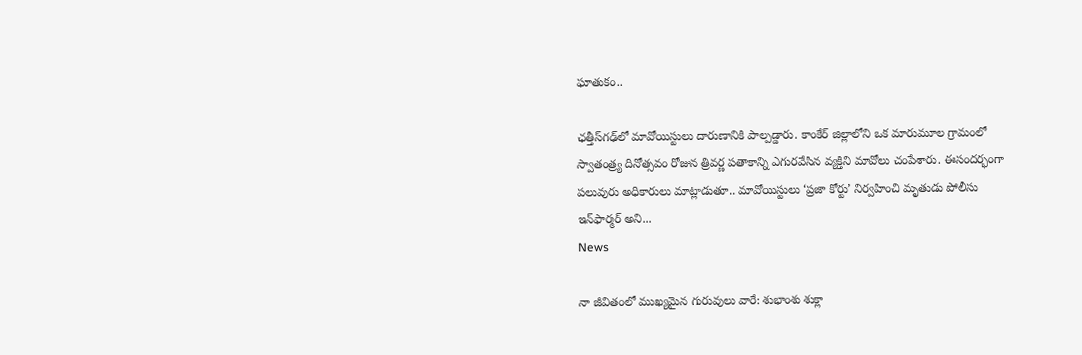ఘాతుకం..

ఛత్తీస్‌గఢ్‌లో మావోయిస్టులు దారుణానికి పాల్పడ్డారు. కాంకేర్ జిల్లాలోని ఒక మారుమూల గ్రామంలో స్వాతంత్ర్య దినోత్సవం రోజున త్రివర్ణ పతాకాన్ని ఎగురవేసిన వ్యక్తిని మావోలు చంపేశారు. ఈసందర్భంగా పలువురు అధికారులు మాట్లాడుతూ.. మావోయిస్టులు ‘ప్రజా కోర్టు’ నిర్వహించి మృతుడు పోలీసు ఇన్‌ఫార్మర్ అని...
News

నా జీవితంలో ముఖ్యమైన గురువులు వారే: శుభాంశు శుక్లా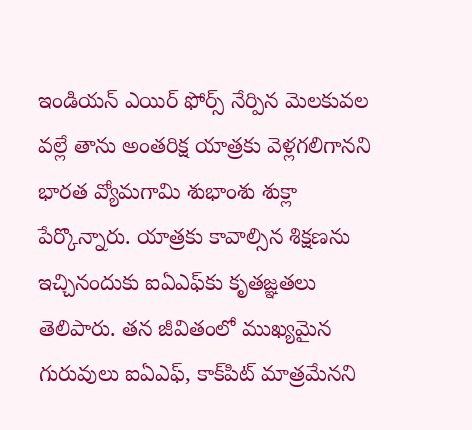ఇండియన్ ఎయిర్ ఫోర్స్ నేర్పిన మెలకువల వల్లే తాను అంతరిక్ష యాత్రకు వెళ్లగలిగానని భారత వ్యోమగామి శుభాంశు శుక్లా పేర్కొన్నారు. యాత్రకు కావాల్సిన శిక్షణను ఇచ్చినందుకు ఐఏఎఫ్‌కు కృతజ్ఞతలు తెలిపారు. తన జీవితంలో ముఖ్యమైన గురువులు ఐఏఎఫ్‌, కాక్‌పిట్‌ మాత్రమేనని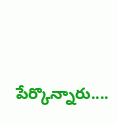పేర్కొన్నారు....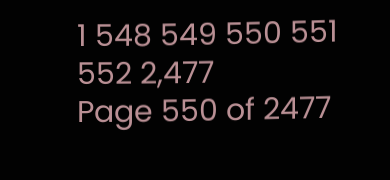1 548 549 550 551 552 2,477
Page 550 of 2477